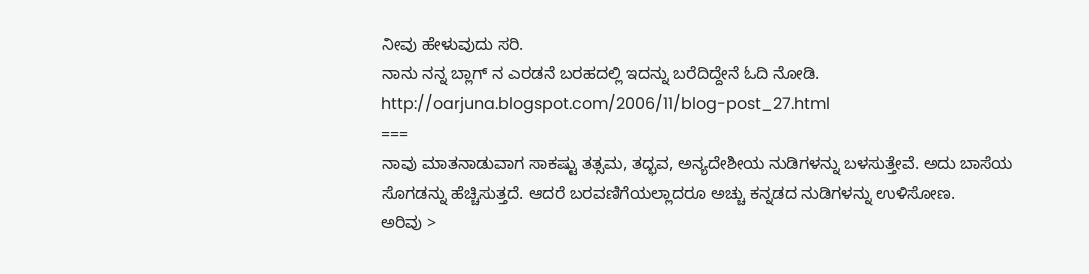ನೀವು ಹೇಳುವುದು ಸರಿ.
ನಾನು ನನ್ನ ಬ್ಲಾಗ್ ನ ಎರಡನೆ ಬರಹದಲ್ಲಿ ಇದನ್ನು ಬರೆದಿದ್ದೇನೆ ಓದಿ ನೋಡಿ.
http://oarjuna.blogspot.com/2006/11/blog-post_27.html
===
ನಾವು ಮಾತನಾಡುವಾಗ ಸಾಕಷ್ಟು ತತ್ಸಮ, ತದ್ಭವ, ಅನ್ಯದೇಶೀಯ ನುಡಿಗಳನ್ನು ಬಳಸುತ್ತೇವೆ. ಅದು ಬಾಸೆಯ ಸೊಗಡನ್ನು ಹೆಚ್ಚಿಸುತ್ತದೆ. ಆದರೆ ಬರವಣಿಗೆಯಲ್ಲಾದರೂ ಅಚ್ಚು ಕನ್ನಡದ ನುಡಿಗಳನ್ನು ಉಳಿಸೋಣ.
ಅರಿವು >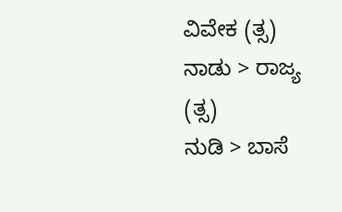ವಿವೇಕ (ತ್ಸ)
ನಾಡು > ರಾಜ್ಯ (ತ್ಸ)
ನುಡಿ > ಬಾಸೆ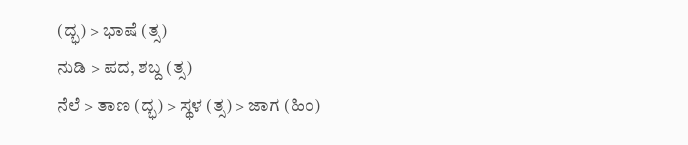(ದ್ಭ) > ಭಾಷೆ (ತ್ಸ)
ನುಡಿ > ಪದ, ಶಬ್ದ (ತ್ಸ)
ನೆಲೆ > ತಾಣ (ದ್ಭ) > ಸ್ಥಳ (ತ್ಸ) > ಜಾಗ (ಹಿಂ)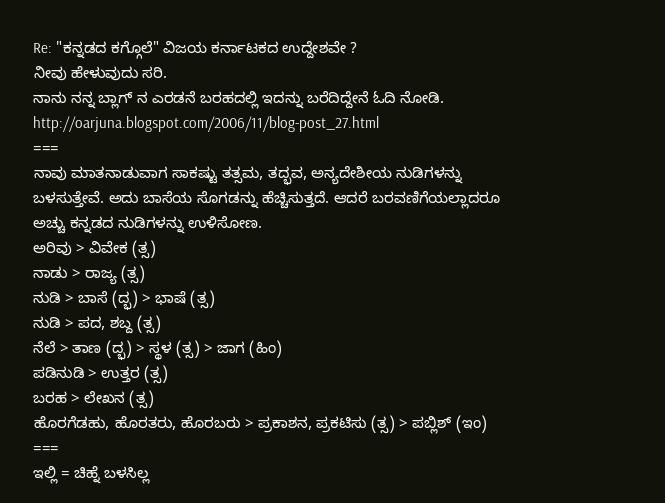Re: "ಕನ್ನಡದ ಕಗ್ಗೊಲೆ" ವಿಜಯ ಕರ್ನಾಟಕದ ಉದ್ದೇಶವೇ ?
ನೀವು ಹೇಳುವುದು ಸರಿ.
ನಾನು ನನ್ನ ಬ್ಲಾಗ್ ನ ಎರಡನೆ ಬರಹದಲ್ಲಿ ಇದನ್ನು ಬರೆದಿದ್ದೇನೆ ಓದಿ ನೋಡಿ.
http://oarjuna.blogspot.com/2006/11/blog-post_27.html
===
ನಾವು ಮಾತನಾಡುವಾಗ ಸಾಕಷ್ಟು ತತ್ಸಮ, ತದ್ಭವ, ಅನ್ಯದೇಶೀಯ ನುಡಿಗಳನ್ನು ಬಳಸುತ್ತೇವೆ. ಅದು ಬಾಸೆಯ ಸೊಗಡನ್ನು ಹೆಚ್ಚಿಸುತ್ತದೆ. ಆದರೆ ಬರವಣಿಗೆಯಲ್ಲಾದರೂ ಅಚ್ಚು ಕನ್ನಡದ ನುಡಿಗಳನ್ನು ಉಳಿಸೋಣ.
ಅರಿವು > ವಿವೇಕ (ತ್ಸ)
ನಾಡು > ರಾಜ್ಯ (ತ್ಸ)
ನುಡಿ > ಬಾಸೆ (ದ್ಭ) > ಭಾಷೆ (ತ್ಸ)
ನುಡಿ > ಪದ, ಶಬ್ದ (ತ್ಸ)
ನೆಲೆ > ತಾಣ (ದ್ಭ) > ಸ್ಥಳ (ತ್ಸ) > ಜಾಗ (ಹಿಂ)
ಪಡಿನುಡಿ > ಉತ್ತರ (ತ್ಸ)
ಬರಹ > ಲೇಖನ (ತ್ಸ)
ಹೊರಗೆಡಹು, ಹೊರತರು, ಹೊರಬರು > ಪ್ರಕಾಶನ, ಪ್ರಕಟಿಸು (ತ್ಸ) > ಪಬ್ಲಿಶ್ (ಇಂ)
===
ಇಲ್ಲಿ = ಚಿಹ್ನೆ ಬಳಸಿಲ್ಲ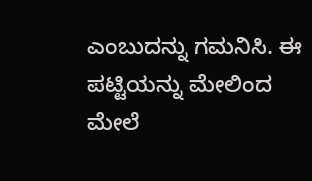ಎಂಬುದನ್ನು ಗಮನಿಸಿ. ಈ ಪಟ್ಟಿಯನ್ನು ಮೇಲಿಂದ ಮೇಲೆ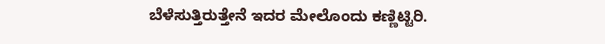ಬೆಳೆಸುತ್ತಿರುತ್ತೇನೆ ಇದರ ಮೇಲೊಂದು ಕಣ್ಣಿಟ್ಟಿರಿ.